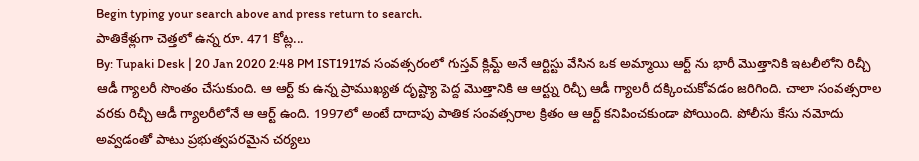Begin typing your search above and press return to search.
పాతికేళ్లుగా చెత్తలో ఉన్న రూ. 471 కోట్ల...
By: Tupaki Desk | 20 Jan 2020 2:48 PM IST1917వ సంవత్సరంలో గుస్తవ్ క్లిమ్ట్ అనే ఆర్టిస్టు వేసిన ఒక అమ్మాయి ఆర్ట్ ను భారీ మొత్తానికి ఇటలీలోని రిచ్చీ ఆడీ గ్యాలరీ సొంతం చేసుకుంది. ఆ ఆర్ట్ కు ఉన్న ప్రాముఖ్యత దృష్ట్యా పెద్ద మొత్తానికి ఆ ఆర్ట్ను రిచ్చీ ఆడీ గ్యాలరీ దక్కించుకోవడం జరిగింది. చాలా సంవత్సరాల వరకు రిచ్చీ ఆడీ గ్యాలరీలోనే ఆ ఆర్ట్ ఉంది. 1997లో అంటే దాదాపు పాతిక సంవత్సరాల క్రితం ఆ ఆర్ట్ కనిపించకుండా పోయింది. పోలీసు కేసు నమోదు అవ్వడంతో పాటు ప్రభుత్వపరమైన చర్యలు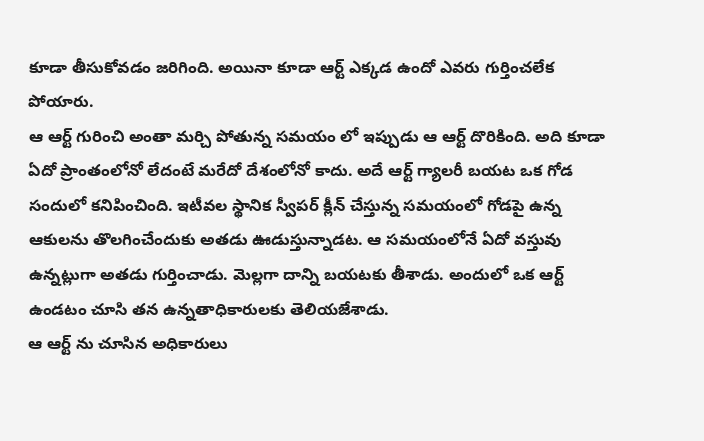కూడా తీసుకోవడం జరిగింది. అయినా కూడా ఆర్ట్ ఎక్కడ ఉందో ఎవరు గుర్తించలేక పోయారు.
ఆ ఆర్ట్ గురించి అంతా మర్చి పోతున్న సమయం లో ఇప్పుడు ఆ ఆర్ట్ దొరికింది. అది కూడా ఏదో ప్రాంతంలోనో లేదంటే మరేదో దేశంలోనో కాదు. అదే ఆర్ట్ గ్యాలరీ బయట ఒక గోడ సందులో కనిపించింది. ఇటీవల స్థానిక స్వీపర్ క్లీన్ చేస్తున్న సమయంలో గోడపై ఉన్న ఆకులను తొలగించేందుకు అతడు ఊడుస్తున్నాడట. ఆ సమయంలోనే ఏదో వస్తువు ఉన్నట్లుగా అతడు గుర్తించాడు. మెల్లగా దాన్ని బయటకు తీశాడు. అందులో ఒక ఆర్ట్ ఉండటం చూసి తన ఉన్నతాధికారులకు తెలియజేశాడు.
ఆ ఆర్ట్ ను చూసిన అధికారులు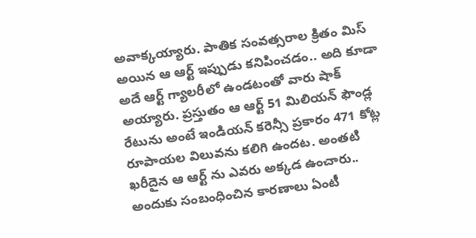అవాక్కయ్యారు. పాతిక సంవత్సరాల క్రితం మిస్ అయిన ఆ ఆర్ట్ ఇప్పుడు కనిపించడం.. అది కూడా అదే ఆర్ట్ గ్యాలరీలో ఉండటంతో వారు షాక్ అయ్యారు. ప్రస్తుతం ఆ ఆర్ట్ 51 మిలియన్ ఫౌండ్ల రేటును అంటే ఇండియన్ కరెన్సీ ప్రకారం 471 కోట్ల రూపాయల విలువను కలిగి ఉందట. అంతటి ఖరీదైన ఆ ఆర్ట్ ను ఎవరు అక్కడ ఉంచారు.. అందుకు సంబంధించిన కారణాలు ఏంటీ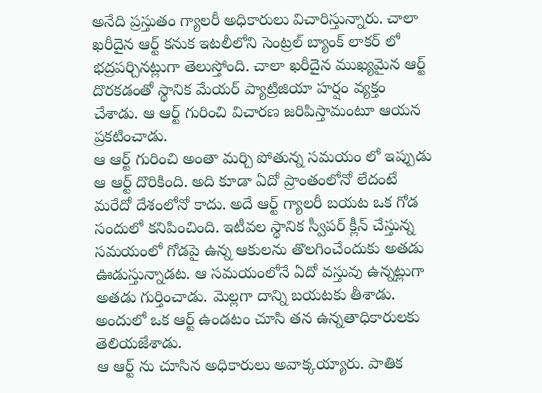అనేది ప్రస్తుతం గ్యాలరీ అధికారులు విచారిస్తున్నారు. చాలా ఖరీదైన ఆర్ట్ కనుక ఇటలీలోని సెంట్రల్ బ్యాంక్ లాకర్ లో భద్రపర్చినట్లుగా తెలుస్తోంది. చాలా ఖరీదైన ముఖ్యమైన ఆర్ట్ దొరకడంతో స్థానిక మేయర్ ప్యాట్రిజియా హర్షం వ్యక్తం చేశాడు. ఆ ఆర్ట్ గురించి విచారణ జరిపిస్తామంటూ ఆయన ప్రకటించాడు.
ఆ ఆర్ట్ గురించి అంతా మర్చి పోతున్న సమయం లో ఇప్పుడు ఆ ఆర్ట్ దొరికింది. అది కూడా ఏదో ప్రాంతంలోనో లేదంటే మరేదో దేశంలోనో కాదు. అదే ఆర్ట్ గ్యాలరీ బయట ఒక గోడ సందులో కనిపించింది. ఇటీవల స్థానిక స్వీపర్ క్లీన్ చేస్తున్న సమయంలో గోడపై ఉన్న ఆకులను తొలగించేందుకు అతడు ఊడుస్తున్నాడట. ఆ సమయంలోనే ఏదో వస్తువు ఉన్నట్లుగా అతడు గుర్తించాడు. మెల్లగా దాన్ని బయటకు తీశాడు. అందులో ఒక ఆర్ట్ ఉండటం చూసి తన ఉన్నతాధికారులకు తెలియజేశాడు.
ఆ ఆర్ట్ ను చూసిన అధికారులు అవాక్కయ్యారు. పాతిక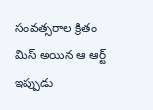సంవత్సరాల క్రితం మిస్ అయిన ఆ ఆర్ట్ ఇప్పుడు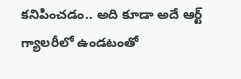కనిపించడం.. అది కూడా అదే ఆర్ట్ గ్యాలరీలో ఉండటంతో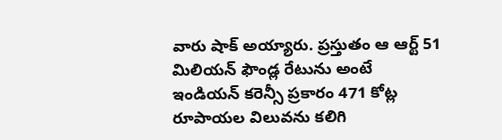వారు షాక్ అయ్యారు. ప్రస్తుతం ఆ ఆర్ట్ 51 మిలియన్ ఫౌండ్ల రేటును అంటే ఇండియన్ కరెన్సీ ప్రకారం 471 కోట్ల రూపాయల విలువను కలిగి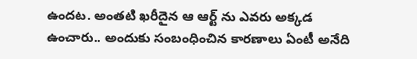ఉందట. అంతటి ఖరీదైన ఆ ఆర్ట్ ను ఎవరు అక్కడ ఉంచారు.. అందుకు సంబంధించిన కారణాలు ఏంటీ అనేది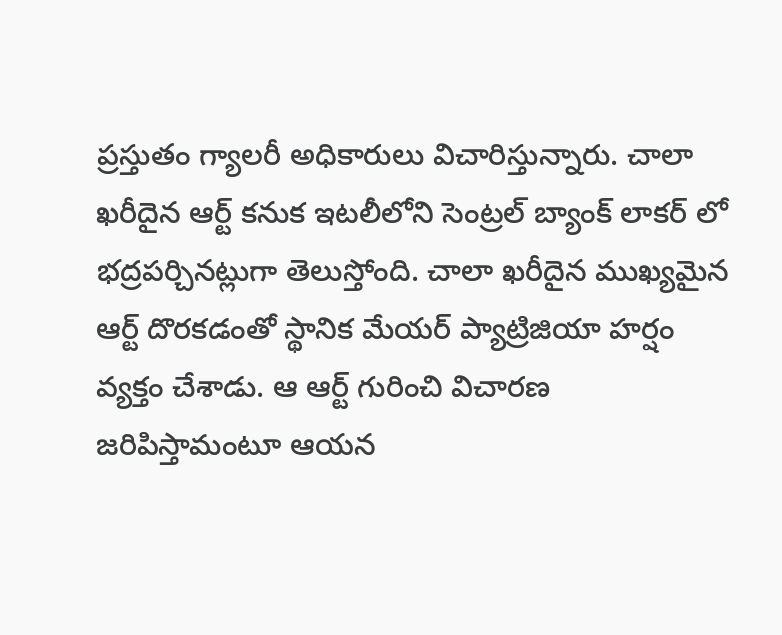ప్రస్తుతం గ్యాలరీ అధికారులు విచారిస్తున్నారు. చాలా ఖరీదైన ఆర్ట్ కనుక ఇటలీలోని సెంట్రల్ బ్యాంక్ లాకర్ లో భద్రపర్చినట్లుగా తెలుస్తోంది. చాలా ఖరీదైన ముఖ్యమైన ఆర్ట్ దొరకడంతో స్థానిక మేయర్ ప్యాట్రిజియా హర్షం వ్యక్తం చేశాడు. ఆ ఆర్ట్ గురించి విచారణ జరిపిస్తామంటూ ఆయన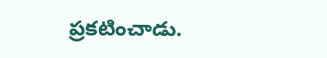ప్రకటించాడు.